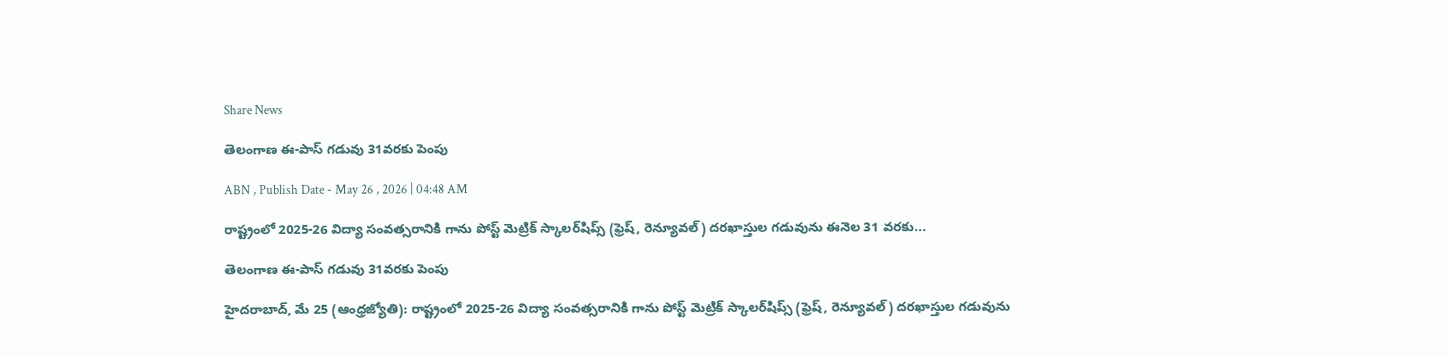Share News

తెలంగాణ ఈ-పాస్‌ గడువు 31వరకు పెంపు

ABN , Publish Date - May 26 , 2026 | 04:48 AM

రాష్ట్రంలో 2025-26 విద్యా సంవత్సరానికి గాను పోస్ట్‌ మెట్రిక్‌ స్కాలర్‌షిప్స్‌ (ఫ్రెష్‌, రెన్యూవల్‌) దరఖాస్తుల గడువును ఈనెల 31 వరకు...

తెలంగాణ ఈ-పాస్‌ గడువు 31వరకు పెంపు

హైదరాబాద్‌, మే 25 (ఆంధ్రజ్యోతి): రాష్ట్రంలో 2025-26 విద్యా సంవత్సరానికి గాను పోస్ట్‌ మెట్రిక్‌ స్కాలర్‌షిప్స్‌ (ఫ్రెష్‌, రెన్యూవల్‌) దరఖాస్తుల గడువును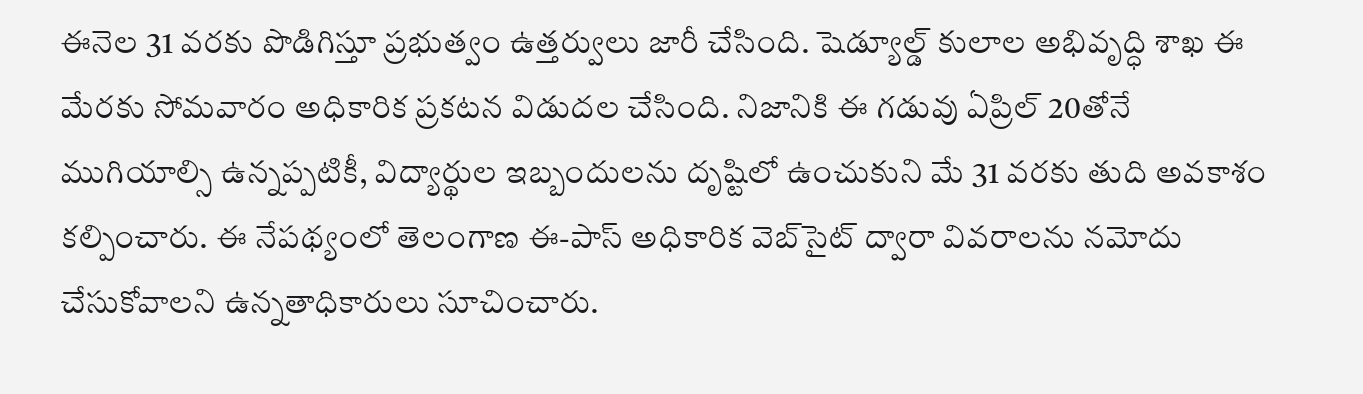ఈనెల 31 వరకు పొడిగిస్తూ ప్రభుత్వం ఉత్తర్వులు జారీ చేసింది. షెడ్యూల్డ్‌ కులాల అభివృద్ధి శాఖ ఈ మేరకు సోమవారం అధికారిక ప్రకటన విడుదల చేసింది. నిజానికి ఈ గడువు ఏప్రిల్‌ 20తోనే ముగియాల్సి ఉన్నప్పటికీ, విద్యార్థుల ఇబ్బందులను దృష్టిలో ఉంచుకుని మే 31 వరకు తుది అవకాశం కల్పించారు. ఈ నేపథ్యంలో తెలంగాణ ఈ-పాస్‌ అధికారిక వెబ్‌సైట్‌ ద్వారా వివరాలను నమోదు చేసుకోవాలని ఉన్నతాధికారులు సూచించారు.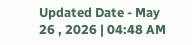Updated Date - May 26 , 2026 | 04:48 AM